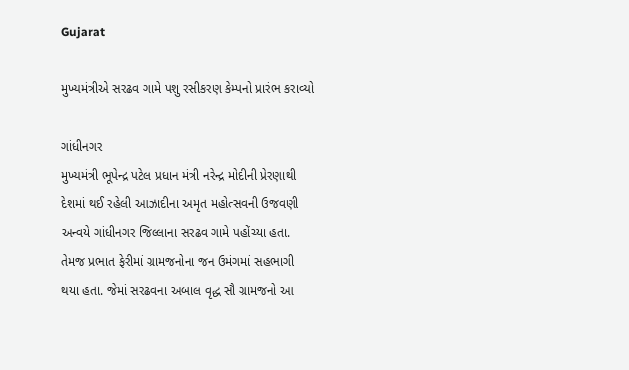Gujarat

મુખ્યમંત્રીએ સરઢવ ગામે પશુ રસીકરણ કેમ્પનો પ્રારંભ કરાવ્યો

ગાંધીનગર
મુખ્યમંત્રી ભૂપેન્દ્ર પટેલ પ્રધાન મંત્રી નરેન્દ્ર મોદીની પ્રેરણાથી દેશમાં થઈ રહેલી આઝાદીના અમૃત મહોત્સવની ઉજવણી અન્વયે ગાંધીનગર જિલ્લાના સરઢવ ગામે પહોંચ્યા હતા. તેમજ પ્રભાત ફેરીમાં ગ્રામજનોના જન ઉમંગમાં સહભાગી થયા હતા. જેમાં સરઢવના અબાલ વૃદ્ધ સૌ ગ્રામજનો આ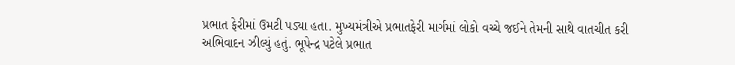પ્રભાત ફેરીમાં ઉમટી પડ્યા હતા. મુખ્યમંત્રીએ પ્રભાતફેરી માર્ગમાં લોકો વચ્ચે જઈને તેમની સાથે વાતચીત કરી અભિવાદન ઝીલ્યું હતું. ભૂપેન્દ્ર પટેલે પ્રભાત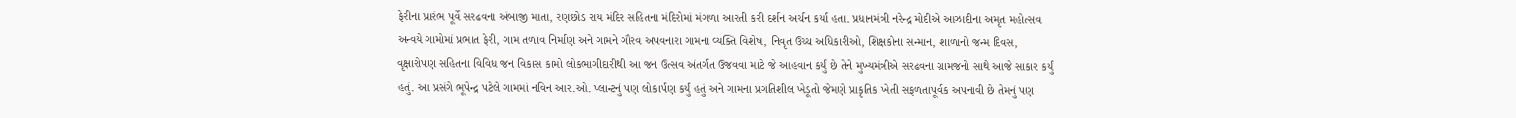ફેરીના પ્રારંભ પૂર્વે સરઢવના અંબાજી માતા, રણછોડ રાય મંદિર સહિતના મંદિરોમાં મંગળા આરતી કરી દર્શન અર્ચન કર્યા હતા. પ્રધાનમંત્રી નરેન્દ્ર મોદીએ આઝાદીના અમૃત મહોત્સવ અન્વયે ગામોમાં પ્રભાત ફેરી, ગામ તળાવ નિર્માણ અને ગામને ગૌરવ અપવનારા ગામના વ્યક્તિ વિશેષ, નિવૃત ઉચ્ચ અધિકારીઓ, શિક્ષકોના સન્માન, શાળાનો જન્મ દિવસ, વૃક્ષારોપણ સહિતના વિવિધ જન વિકાસ કામો લોકભાગીદારીથી આ જન ઉત્સવ અંતર્ગત ઉજવવા માટે જે આહવાન કર્યું છે તેને મુખ્યમંત્રીએ સરઢવના ગ્રામજનો સાથે આજે સાકાર કર્યું હતું. આ પ્રસંગે ભૂપેન્દ્ર પટેલે ગામમાં નવિન આર.ઓ. પ્લાન્ટનું પણ લોકાર્પણ કર્યું હતું અને ગામના પ્રગતિશીલ ખેડૂતો જેમણે પ્રાકૃતિક ખેતી સફળતાપૂર્વક અપનાવી છે તેમનું પણ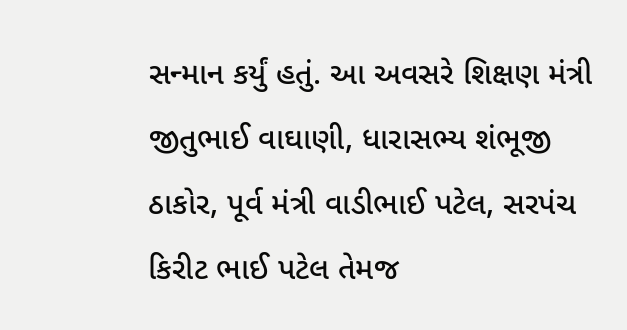સન્માન કર્યું હતું. આ અવસરે શિક્ષણ મંત્રી જીતુભાઈ વાઘાણી, ધારાસભ્ય શંભૂજી ઠાકોર, પૂર્વ મંત્રી વાડીભાઈ પટેલ, સરપંચ કિરીટ ભાઈ પટેલ તેમજ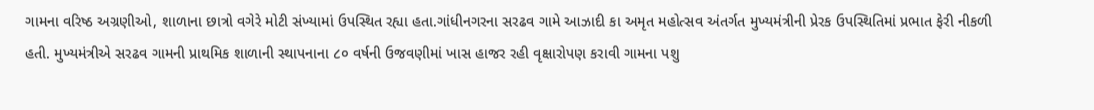ગામના વરિષ્ઠ અગ્રણીઓ, શાળાના છાત્રો વગેરે મોટી સંખ્યામાં ઉપસ્થિત રહ્યા હતા.ગાંધીનગરના સરઢવ ગામે આઝાદી કા અમૃત મહોત્સવ અંતર્ગત મુખ્યમંત્રીની પ્રેરક ઉપસ્થિતિમાં પ્રભાત ફેરી નીકળી હતી. મુખ્યમંત્રીએ સરઢવ ગામની પ્રાથમિક શાળાની સ્થાપનાના ૮૦ વર્ષની ઉજવણીમાં ખાસ હાજર રહી વૃક્ષારોપણ કરાવી ગામના પશુ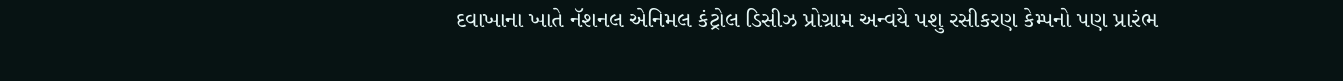દવાખાના ખાતે નૅશનલ એનિમલ કંટ્રોલ ડિસીઝ પ્રોગ્રામ અન્વયે પશુ રસીકરણ કેમ્પનો પણ પ્રારંભ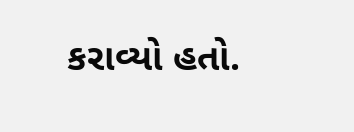કરાવ્યો હતો.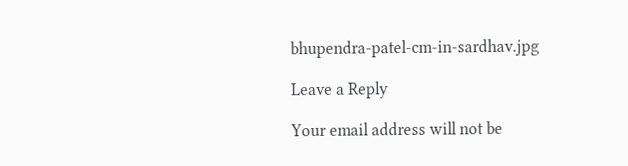bhupendra-patel-cm-in-sardhav.jpg

Leave a Reply

Your email address will not be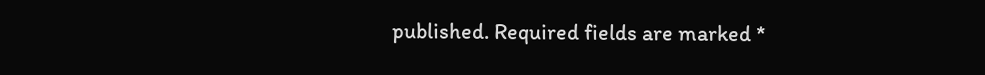published. Required fields are marked *